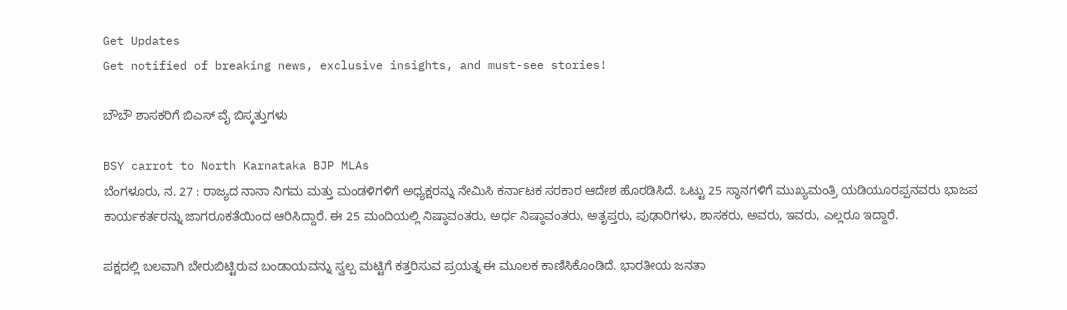Get Updates
Get notified of breaking news, exclusive insights, and must-see stories!

ಬೌಬೌ ಶಾಸಕರಿಗೆ ಬಿಎಸ್ ವೈ ಬಿಸ್ಕತ್ತುಗಳು

BSY carrot to North Karnataka BJP MLAs
ಬೆಂಗಳೂರು, ನ. 27 : ರಾಜ್ಯದ ನಾನಾ ನಿಗಮ ಮತ್ತು ಮಂಡಳಿಗಳಿಗೆ ಅಧ್ಯಕ್ಷರನ್ನು ನೇಮಿಸಿ ಕರ್ನಾಟಕ ಸರಕಾರ ಆದೇಶ ಹೊರಡಿಸಿದೆ. ಒಟ್ಟು 25 ಸ್ಥಾನಗಳಿಗೆ ಮುಖ್ಯಮಂತ್ರಿ ಯಡಿಯೂರಪ್ಪನವರು ಭಾಜಪ ಕಾರ್ಯಕರ್ತರನ್ನು ಜಾಗರೂಕತೆಯಿಂದ ಆರಿಸಿದ್ದಾರೆ. ಈ 25 ಮಂದಿಯಲ್ಲಿ ನಿಷ್ಠಾವಂತರು, ಅರ್ಧ ನಿಷ್ಠಾವಂತರು, ಅತೃಪ್ತರು, ಪುಢಾರಿಗಳು, ಶಾಸಕರು, ಅವರು, ಇವರು, ಎಲ್ಲರೂ ಇದ್ದಾರೆ.

ಪಕ್ಷದಲ್ಲಿ ಬಲವಾಗಿ ಬೇರುಬಿಟ್ಟಿರುವ ಬಂಡಾಯವನ್ನು ಸ್ವಲ್ಪ ಮಟ್ಟಿಗೆ ಕತ್ತರಿಸುವ ಪ್ರಯತ್ನ ಈ ಮೂಲಕ ಕಾಣಿಸಿಕೊಂಡಿದೆ. ಭಾರತೀಯ ಜನತಾ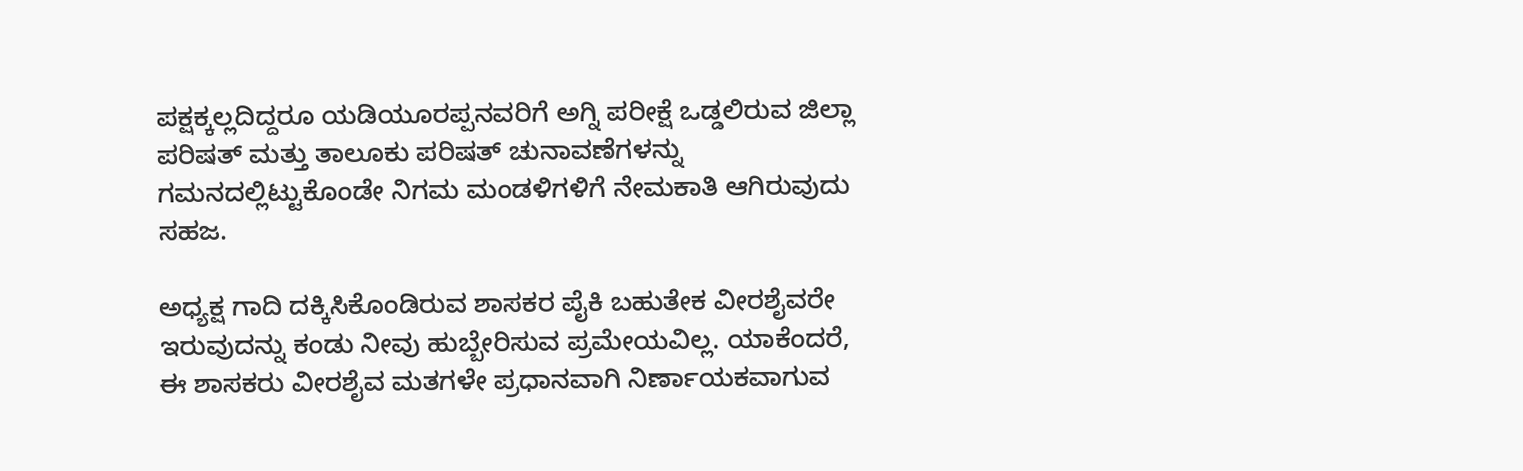ಪಕ್ಷಕ್ಕಲ್ಲದಿದ್ದರೂ ಯಡಿಯೂರಪ್ಪನವರಿಗೆ ಅಗ್ನಿ ಪರೀಕ್ಷೆ ಒಡ್ಡಲಿರುವ ಜಿಲ್ಲಾ ಪರಿಷತ್ ಮತ್ತು ತಾಲೂಕು ಪರಿಷತ್ ಚುನಾವಣೆಗಳನ್ನು ಗಮನದಲ್ಲಿಟ್ಟುಕೊಂಡೇ ನಿಗಮ ಮಂಡಳಿಗಳಿಗೆ ನೇಮಕಾತಿ ಆಗಿರುವುದು ಸಹಜ.

ಅಧ್ಯಕ್ಷ ಗಾದಿ ದಕ್ಕಿಸಿಕೊಂಡಿರುವ ಶಾಸಕರ ಪೈಕಿ ಬಹುತೇಕ ವೀರಶೈವರೇ ಇರುವುದನ್ನು ಕಂಡು ನೀವು ಹುಬ್ಬೇರಿಸುವ ಪ್ರಮೇಯವಿಲ್ಲ. ಯಾಕೆಂದರೆ, ಈ ಶಾಸಕರು ವೀರಶೈವ ಮತಗಳೇ ಪ್ರಧಾನವಾಗಿ ನಿರ್ಣಾಯಕವಾಗುವ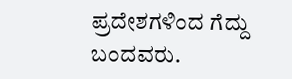ಪ್ರದೇಶಗಳಿಂದ ಗೆದ್ದು ಬಂದವರು.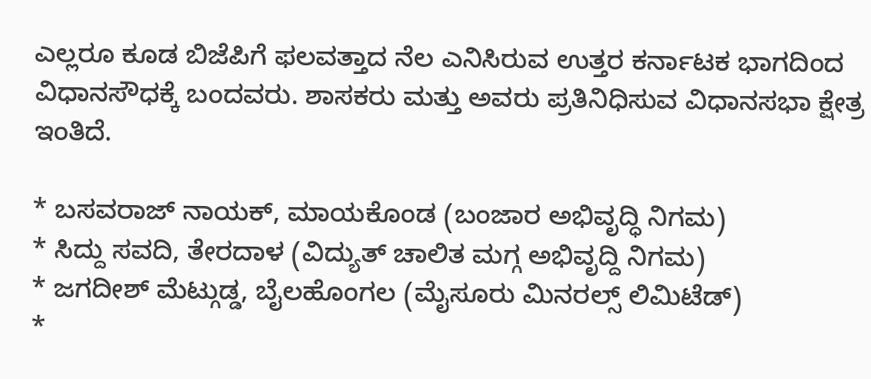ಎಲ್ಲರೂ ಕೂಡ ಬಿಜೆಪಿಗೆ ಫಲವತ್ತಾದ ನೆಲ ಎನಿಸಿರುವ ಉತ್ತರ ಕರ್ನಾಟಕ ಭಾಗದಿಂದ ವಿಧಾನಸೌಧಕ್ಕೆ ಬಂದವರು. ಶಾಸಕರು ಮತ್ತು ಅವರು ಪ್ರತಿನಿಧಿಸುವ ವಿಧಾನಸಭಾ ಕ್ಷೇತ್ರ ಇಂತಿದೆ.

* ಬಸವರಾಜ್ ನಾಯಕ್, ಮಾಯಕೊಂಡ (ಬಂಜಾರ ಅಭಿವೃದ್ಧಿ ನಿಗಮ)
* ಸಿದ್ದು ಸವದಿ, ತೇರದಾಳ (ವಿದ್ಯುತ್ ಚಾಲಿತ ಮಗ್ಗ ಅಭಿವೃದ್ದಿ ನಿಗಮ)
* ಜಗದೀಶ್ ಮೆಟ್ಗುಡ್ಡ, ಬೈಲಹೊಂಗಲ (ಮೈಸೂರು ಮಿನರಲ್ಸ್ ಲಿಮಿಟೆಡ್)
*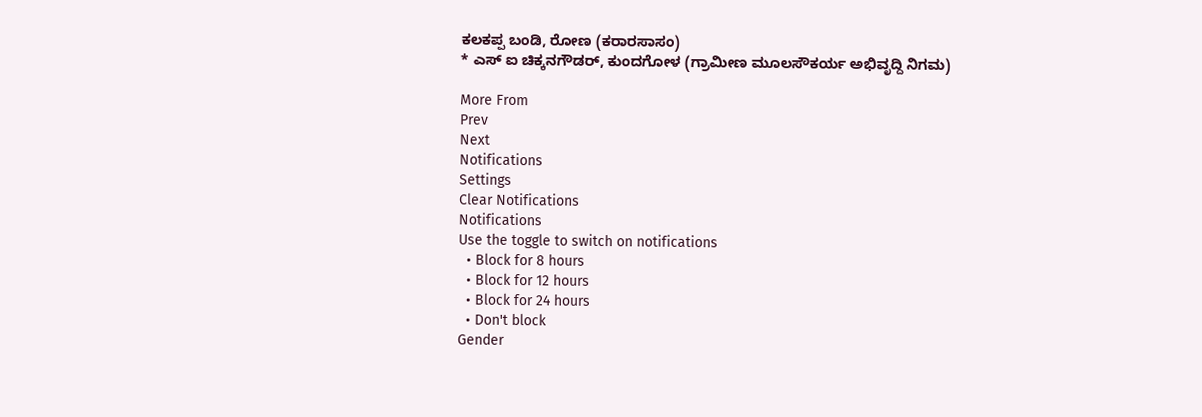ಕಲಕಪ್ಪ ಬಂಡಿ, ರೋಣ (ಕರಾರಸಾಸಂ)
* ಎಸ್ ಐ ಚಿಕ್ಕನಗೌಡರ್, ಕುಂದಗೋಳ (ಗ್ರಾಮೀಣ ಮೂಲಸೌಕರ್ಯ ಅಭಿವೃದ್ದಿ ನಿಗಮ)

More From
Prev
Next
Notifications
Settings
Clear Notifications
Notifications
Use the toggle to switch on notifications
  • Block for 8 hours
  • Block for 12 hours
  • Block for 24 hours
  • Don't block
Gender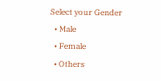Select your Gender
  • Male
  • Female
  • Others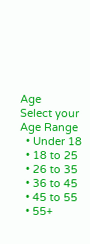Age
Select your Age Range
  • Under 18
  • 18 to 25
  • 26 to 35
  • 36 to 45
  • 45 to 55
  • 55+